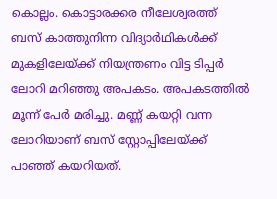കൊല്ലം. കൊട്ടാരക്കര നീലേശ്വരത്ത് ബസ് കാത്തുനിന്ന വിദ്യാർഥികൾക്ക് മുകളിലേയ്ക്ക് നിയന്ത്രണം വിട്ട ടിപ്പർ ലോറി മറിഞ്ഞു അപകടം. അപകടത്തിൽ മൂന്ന് പേർ മരിച്ചു. മണ്ണ് കയറ്റി വന്ന ലോറിയാണ് ബസ് സ്റ്റോപ്പിലേയ്ക്ക് പാഞ്ഞ് കയറിയത്.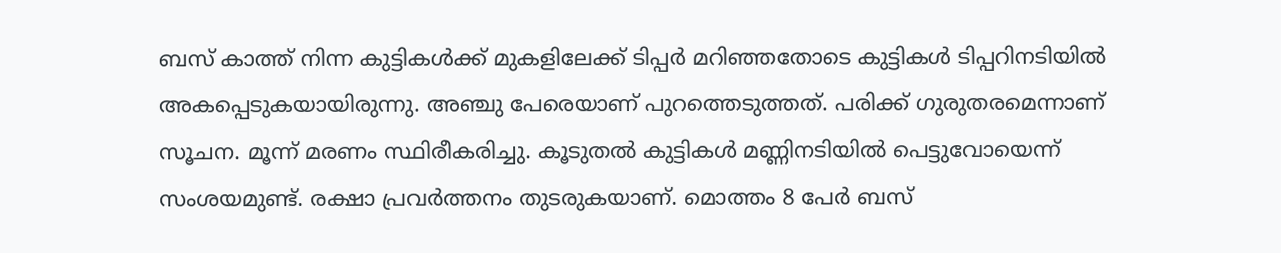ബസ് കാത്ത് നിന്ന കുട്ടികൾക്ക് മുകളിലേക്ക് ടിപ്പർ മറിഞ്ഞതോടെ കുട്ടികൾ ടിപ്പറിനടിയിൽ അകപ്പെടുകയായിരുന്നു. അഞ്ചു പേരെയാണ് പുറത്തെടുത്തത്. പരിക്ക് ഗുരുതരമെന്നാണ് സൂചന. മൂന്ന് മരണം സ്ഥിരീകരിച്ചു. കൂടുതൽ കുട്ടികൾ മണ്ണിനടിയിൽ പെട്ടുവോയെന്ന് സംശയമുണ്ട്. രക്ഷാ പ്രവർത്തനം തുടരുകയാണ്. മൊത്തം 8 പേർ ബസ്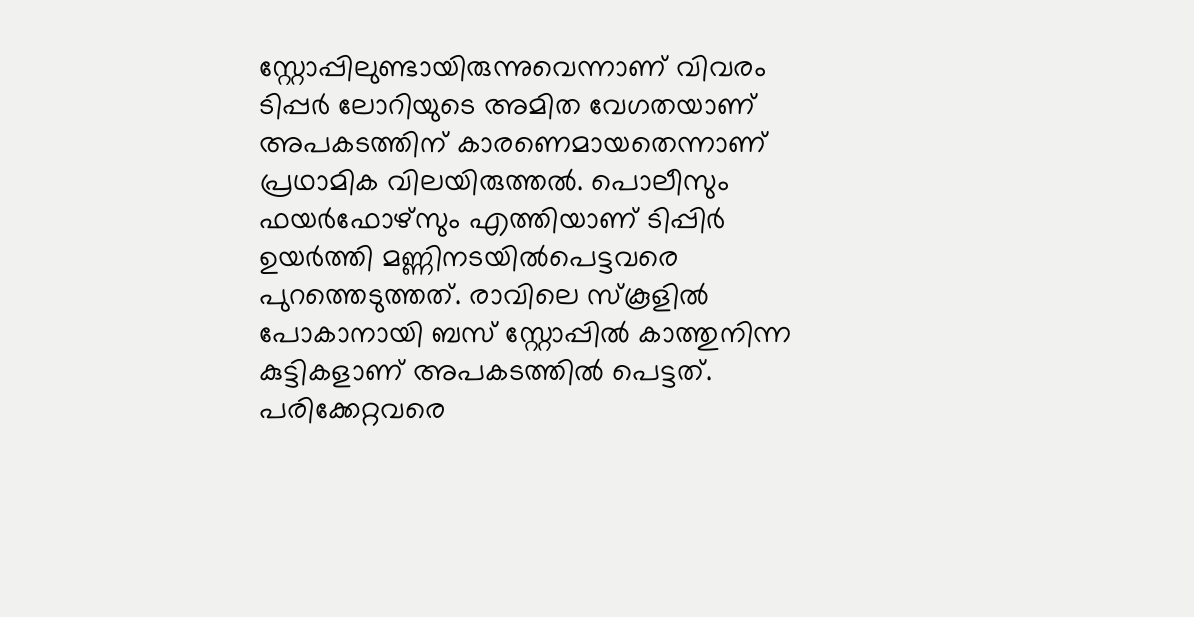സ്റ്റോപ്പിലുണ്ടായിരുന്നുവെന്നാണ് വിവരം
ടിപ്പർ ലോറിയുടെ അമിത വേഗതയാണ് അപകടത്തിന് കാരണെമായതെന്നാണ് പ്രഥാമിക വിലയിരുത്തൽ. പൊലീസും ഫയർഫോഴ്സും എത്തിയാണ് ടിപ്പിർ ഉയർത്തി മണ്ണിനടയിൽപെട്ടവരെ പുറത്തെടുത്തത്. രാവിലെ സ്കൂളിൽ പോകാനായി ബസ് സ്റ്റോപ്പിൽ കാത്തുനിന്ന കുട്ടികളാണ് അപകടത്തിൽ പെട്ടത്. പരിക്കേറ്റവരെ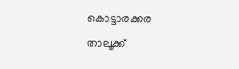കൊട്ടാരക്കര താലൂക്ക്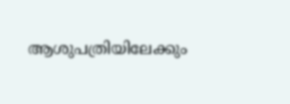ആശുപത്രിയിലേക്കും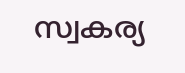സ്വകര്യ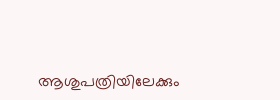ആശുപത്രിയിലേക്കും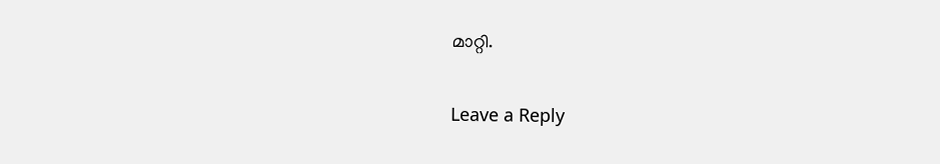മാറ്റി.

Leave a Reply